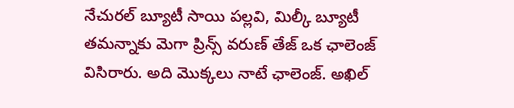నేచురల్ బ్యూటీ సాయి పల్లవి, మిల్కీ బ్యూటీ తమన్నాకు మెగా ప్రిన్స్ వరుణ్ తేజ్ ఒక ఛాలెంజ్ విసిరారు. అది మొక్కలు నాటే ఛాలెంజ్. అఖిల్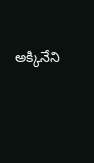అక్కినేని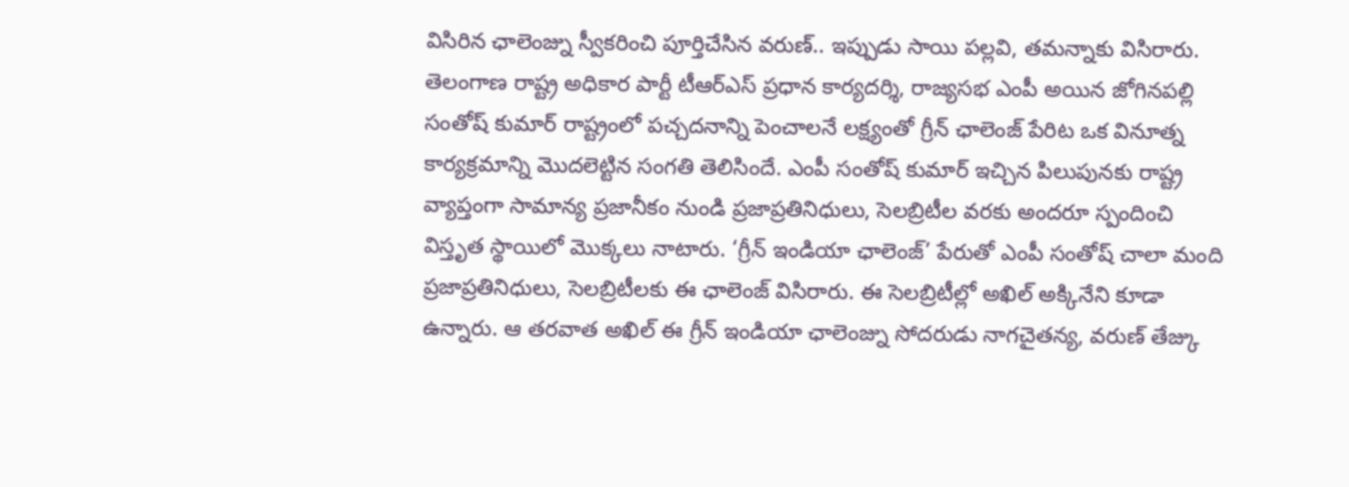విసిరిన ఛాలెంజ్ను స్వీకరించి పూర్తిచేసిన వరుణ్.. ఇప్పుడు సాయి పల్లవి, తమన్నాకు విసిరారు. తెలంగాణ రాష్ట్ర అధికార పార్టీ టీఆర్ఎస్ ప్రధాన కార్యదర్శి, రాజ్యసభ ఎంపీ అయిన జోగినపల్లి సంతోష్ కుమార్ రాష్ట్రంలో పచ్చదనాన్ని పెంచాలనే లక్ష్యంతో గ్రీన్ ఛాలెంజ్ పేరిట ఒక వినూత్న కార్యక్రమాన్ని మొదలెట్టిన సంగతి తెలిసిందే. ఎంపీ సంతోష్ కుమార్ ఇచ్చిన పిలుపునకు రాష్ట్ర వ్యాప్తంగా సామాన్య ప్రజానీకం నుండి ప్రజాప్రతినిధులు, సెలబ్రిటీల వరకు అందరూ స్పందించి విస్తృత స్థాయిలో మొక్కలు నాటారు. ‘గ్రీన్ ఇండియా ఛాలెంజ్’ పేరుతో ఎంపీ సంతోష్ చాలా మంది ప్రజాప్రతినిధులు, సెలబ్రిటీలకు ఈ ఛాలెంజ్ విసిరారు. ఈ సెలబ్రిటీల్లో అఖిల్ అక్కినేని కూడా ఉన్నారు. ఆ తరవాత అఖిల్ ఈ గ్రీన్ ఇండియా ఛాలెంజ్ను సోదరుడు నాగచైతన్య, వరుణ్ తేజ్కు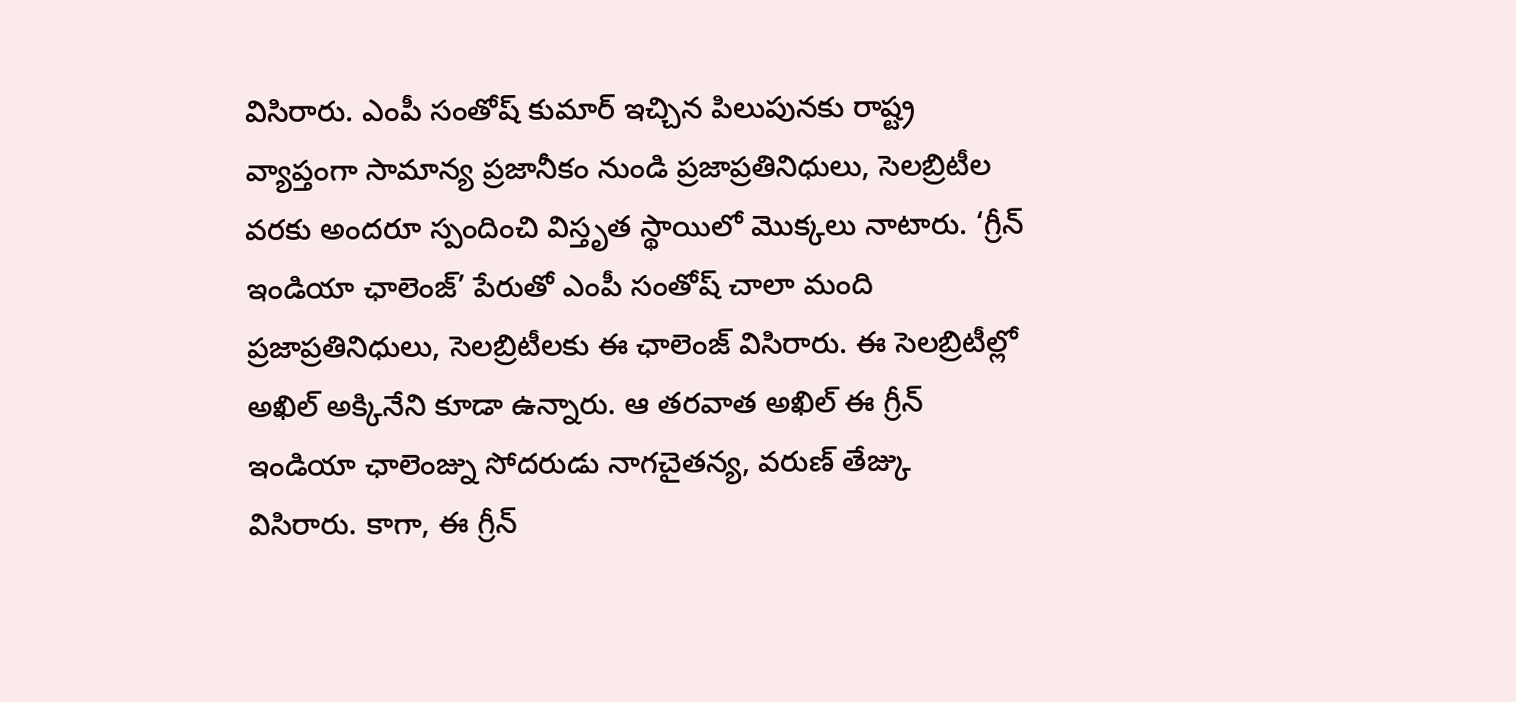విసిరారు. ఎంపీ సంతోష్ కుమార్ ఇచ్చిన పిలుపునకు రాష్ట్ర వ్యాప్తంగా సామాన్య ప్రజానీకం నుండి ప్రజాప్రతినిధులు, సెలబ్రిటీల వరకు అందరూ స్పందించి విస్తృత స్థాయిలో మొక్కలు నాటారు. ‘గ్రీన్ ఇండియా ఛాలెంజ్’ పేరుతో ఎంపీ సంతోష్ చాలా మంది ప్రజాప్రతినిధులు, సెలబ్రిటీలకు ఈ ఛాలెంజ్ విసిరారు. ఈ సెలబ్రిటీల్లో అఖిల్ అక్కినేని కూడా ఉన్నారు. ఆ తరవాత అఖిల్ ఈ గ్రీన్ ఇండియా ఛాలెంజ్ను సోదరుడు నాగచైతన్య, వరుణ్ తేజ్కు విసిరారు. కాగా, ఈ గ్రీన్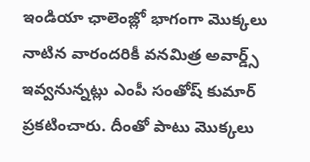ఇండియా ఛాలెంజ్లో భాగంగా మొక్కలు నాటిన వారందరికీ వనమిత్ర అవార్డ్స్ ఇవ్వనున్నట్లు ఎంపీ సంతోష్ కుమార్ ప్రకటించారు. దీంతో పాటు మొక్కలు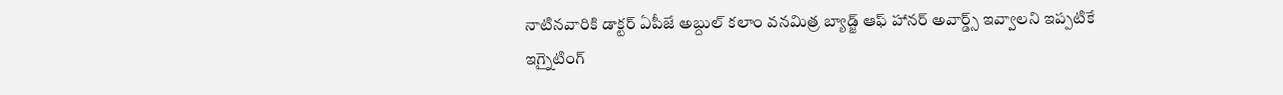నాటినవారికి డాక్టర్ ఏపీజే అబ్దుల్ కలాం వనమిత్ర బ్యాడ్జ్ ఆఫ్ హానర్ అవార్డ్స్ ఇవ్వాలని ఇప్పటికే ఇగ్నైటింగ్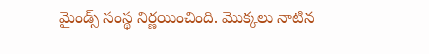మైండ్స్ సంస్థ నిర్ణయించింది. మొక్కలు నాటిన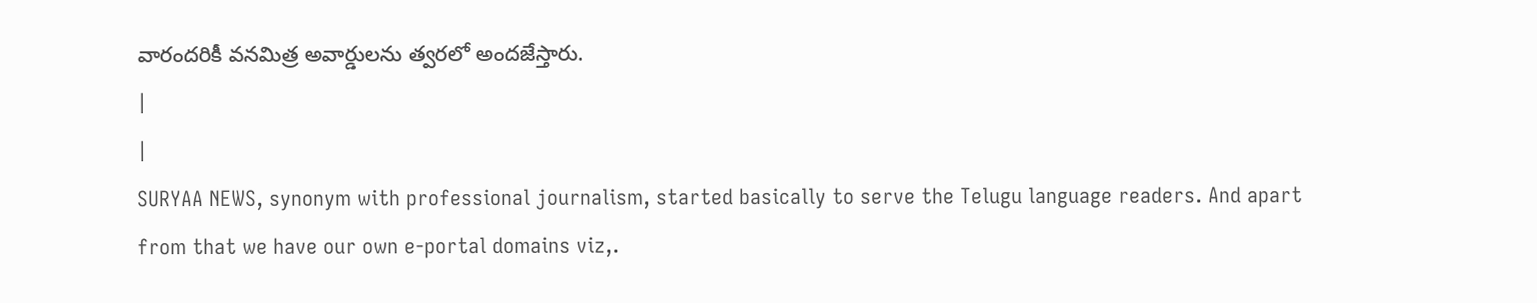వారందరికీ వనమిత్ర అవార్డులను త్వరలో అందజేస్తారు.
|
|
SURYAA NEWS, synonym with professional journalism, started basically to serve the Telugu language readers. And apart from that we have our own e-portal domains viz,.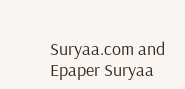Suryaa.com and Epaper Suryaa